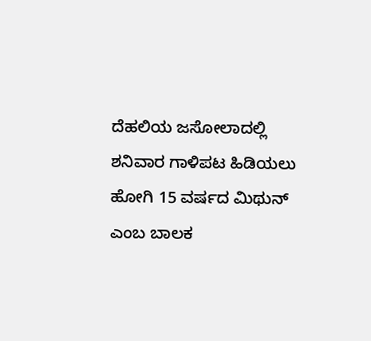ದೆಹಲಿಯ ಜಸೋಲಾದಲ್ಲಿ ಶನಿವಾರ ಗಾಳಿಪಟ ಹಿಡಿಯಲು ಹೋಗಿ 15 ವರ್ಷದ ಮಿಥುನ್ ಎಂಬ ಬಾಲಕ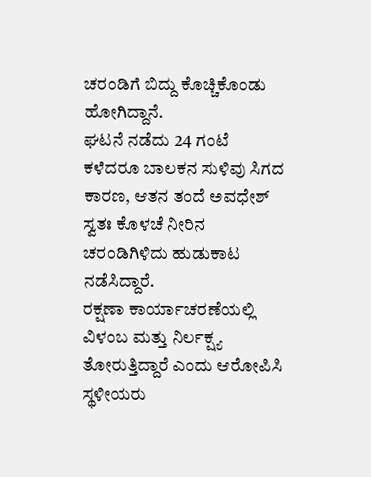ಚರಂಡಿಗೆ ಬಿದ್ದು ಕೊಚ್ಚಿಕೊಂಡು ಹೋಗಿದ್ದಾನೆ.
ಘಟನೆ ನಡೆದು 24 ಗಂಟೆ ಕಳೆದರೂ ಬಾಲಕನ ಸುಳಿವು ಸಿಗದ ಕಾರಣ, ಆತನ ತಂದೆ ಅವಧೇಶ್ ಸ್ವತಃ ಕೊಳಚೆ ನೀರಿನ ಚರಂಡಿಗಿಳಿದು ಹುಡುಕಾಟ ನಡೆಸಿದ್ದಾರೆ.
ರಕ್ಷಣಾ ಕಾರ್ಯಾಚರಣೆಯಲ್ಲಿ ವಿಳಂಬ ಮತ್ತು ನಿರ್ಲಕ್ಷ್ಯ ತೋರುತ್ತಿದ್ದಾರೆ ಎಂದು ಆರೋಪಿಸಿ ಸ್ಥಳೀಯರು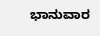ಭಾನುವಾರ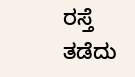ರಸ್ತೆ ತಡೆದು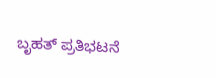ಬೃಹತ್ ಪ್ರತಿಭಟನೆ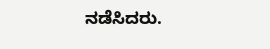ನಡೆಸಿದರು.